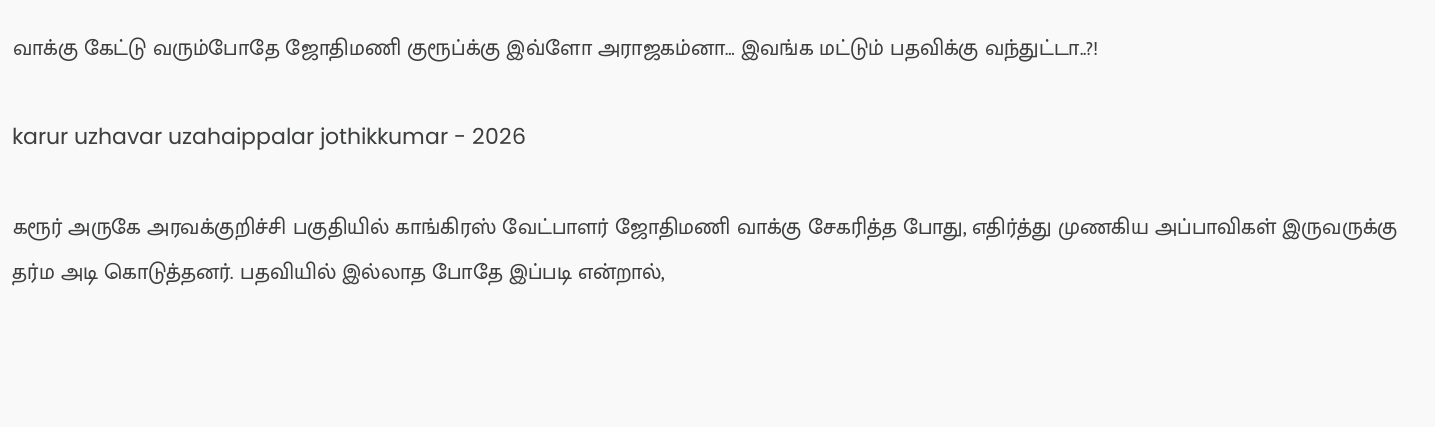வாக்கு கேட்டு வரும்போதே ஜோதிமணி குரூப்க்கு இவ்ளோ அராஜகம்னா… இவங்க மட்டும் பதவிக்கு வந்துட்டா..?!

karur uzhavar uzahaippalar jothikkumar - 2026

கரூர் அருகே அரவக்குறிச்சி பகுதியில் காங்கிரஸ் வேட்பாளர் ஜோதிமணி வாக்கு சேகரித்த போது, எதிர்த்து முணகிய அப்பாவிகள் இருவருக்கு தர்ம அடி கொடுத்தனர். பதவியில் இல்லாத போதே இப்படி என்றால்,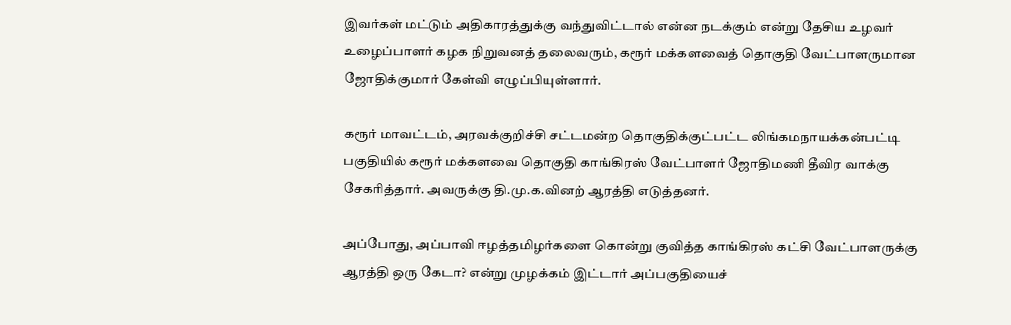இவர்கள் மட்டும் அதிகாரத்துக்கு வந்துவிட்டால் என்ன நடக்கும் என்று தேசிய உழவர் உழைப்பாளர் கழக நிறுவனத் தலைவரும், கரூர் மக்களவைத் தொகுதி வேட்பாளருமான ஜோதிக்குமார் கேள்வி எழுப்பியுள்ளார்.

கரூர் மாவட்டம், அரவக்குறிச்சி சட்டமன்ற தொகுதிக்குட்பட்ட லிங்கமநாயக்கன்பட்டி பகுதியில் கரூர் மக்களவை தொகுதி காங்கிரஸ் வேட்பாளர் ஜோதிமணி தீவிர வாக்கு சேகரித்தார். அவருக்கு தி.மு.க.வினற் ஆரத்தி எடுத்தனர்.

அப்போது, அப்பாவி ஈழத்தமிழர்களை கொன்று குவித்த காங்கிரஸ் கட்சி வேட்பாளருக்கு ஆரத்தி ஒரு கேடா? என்று முழக்கம் இட்டார் அப்பகுதியைச்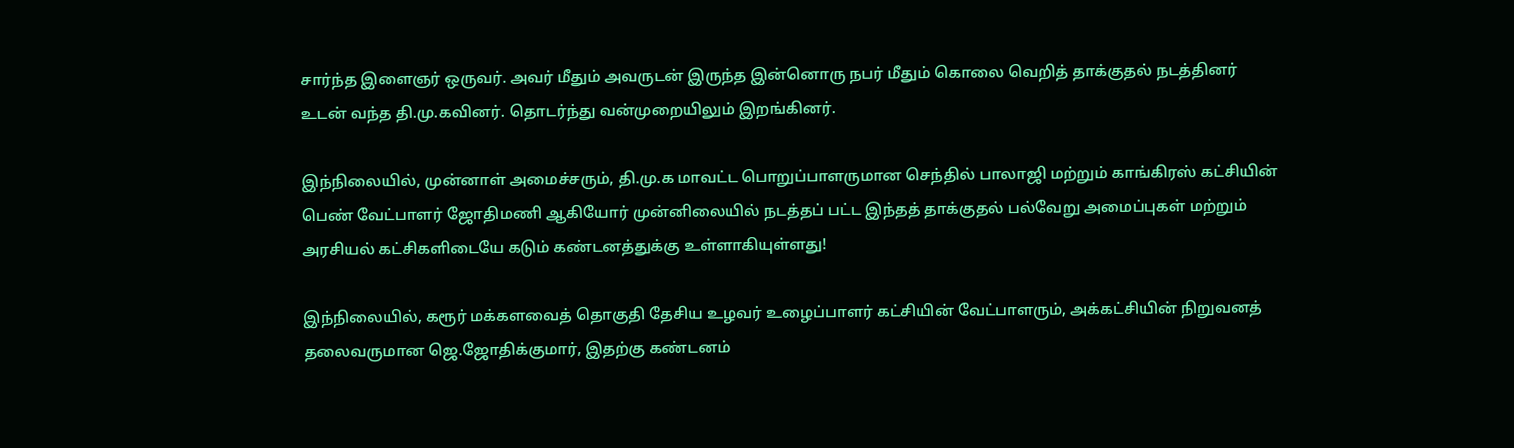சார்ந்த இளைஞர் ஒருவர். அவர் மீதும் அவருடன் இருந்த இன்னொரு நபர் மீதும் கொலை வெறித் தாக்குதல் நடத்தினர் உடன் வந்த தி.மு.கவினர். தொடர்ந்து வன்முறையிலும் இறங்கினர்.

இந்நிலையில், முன்னாள் அமைச்சரும், தி.மு.க மாவட்ட பொறுப்பாளருமான செந்தில் பாலாஜி மற்றும் காங்கிரஸ் கட்சியின் பெண் வேட்பாளர் ஜோதிமணி ஆகியோர் முன்னிலையில் நடத்தப் பட்ட இந்தத் தாக்குதல் பல்வேறு அமைப்புகள் மற்றும் அரசியல் கட்சிகளிடையே கடும் கண்டனத்துக்கு உள்ளாகியுள்ளது!

இந்நிலையில், கரூர் மக்களவைத் தொகுதி தேசிய உழவர் உழைப்பாளர் கட்சியின் வேட்பாளரும், அக்கட்சியின் நிறுவனத் தலைவருமான ஜெ.ஜோதிக்குமார், இதற்கு கண்டனம்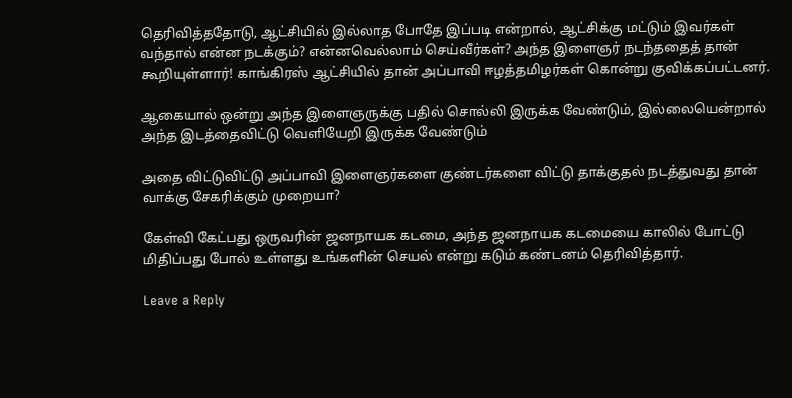தெரிவித்ததோடு, ஆட்சியில் இல்லாத போதே இப்படி என்றால், ஆட்சிக்கு மட்டும் இவர்கள் வந்தால் என்ன நடக்கும்? என்னவெல்லாம் செய்வீர்கள்? அந்த இளைஞர் நடந்ததைத் தான் கூறியுள்ளார்! காங்கிரஸ் ஆட்சியில் தான் அப்பாவி ஈழத்தமிழர்கள் கொன்று குவிக்கப்பட்டனர்.

ஆகையால் ஒன்று அந்த இளைஞருக்கு பதில் சொல்லி இருக்க வேண்டும், இல்லையென்றால் அந்த இடத்தைவிட்டு வெளியேறி இருக்க வேண்டும்

அதை விட்டுவிட்டு அப்பாவி இளைஞர்களை குண்டர்களை விட்டு தாக்குதல் நடத்துவது தான் வாக்கு சேகரிக்கும் முறையா?

கேள்வி கேட்பது ஒருவரின் ஜனநாயக கடமை, அந்த ஜனநாயக கடமையை காலில் போட்டு மிதிப்பது போல் உள்ளது உங்களின் செயல் என்று கடும் கண்டனம் தெரிவித்தார்.

Leave a Reply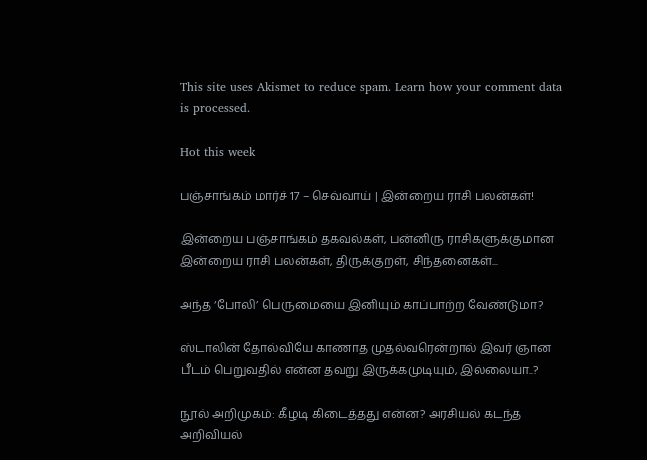This site uses Akismet to reduce spam. Learn how your comment data is processed.

Hot this week

பஞ்சாங்கம் மார்ச் 17 – செவ்வாய் | இன்றைய ராசி பலன்கள்!

இன்றைய பஞ்சாங்கம் தகவல்கள், பன்னிரு ராசிகளுக்குமான இன்றைய ராசி பலன்கள், திருக்குறள், சிந்தனைகள்...

அந்த ‘போலி’ பெருமையை இனியும் காப்பாற்ற வேண்டுமா?

ஸ்டாலின் தோல்வியே காணாத முதல்வரென்றால் இவர் ஞான பீடம் பெறுவதில் என்ன தவறு இருக்கமுடியும், இல்லையா..?

நூல் அறிமுகம்: கீழடி கிடைத்தது என்ன? அரசியல் கடந்த அறிவியல்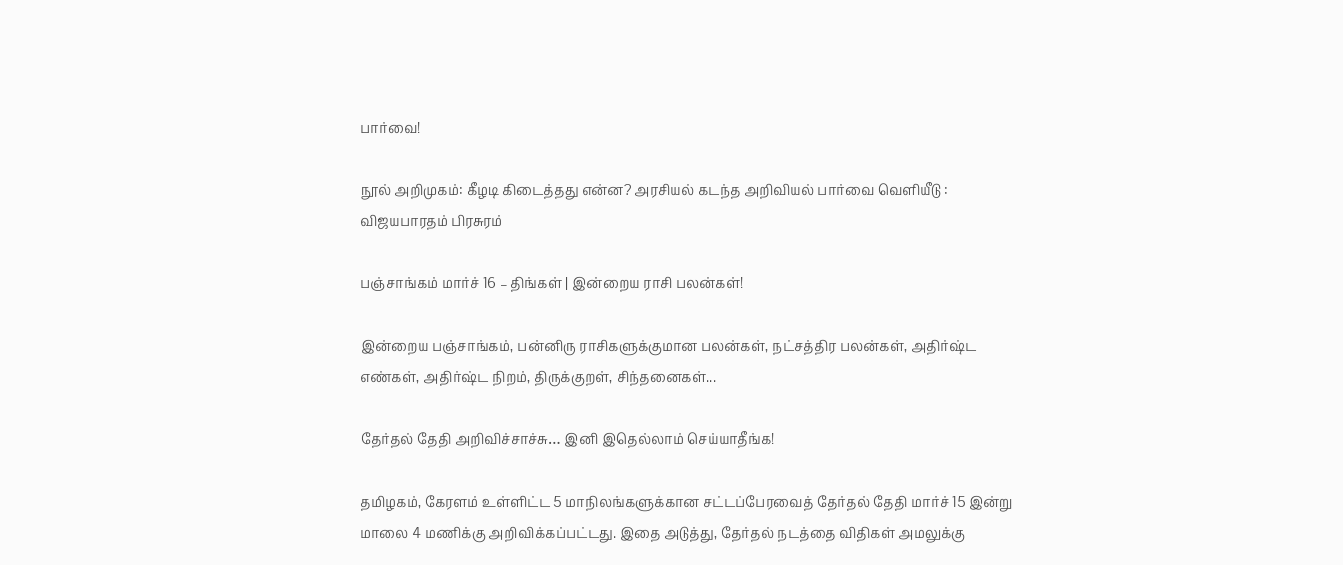பார்வை!

நூல் அறிமுகம்: கீழடி கிடைத்தது என்ன? அரசியல் கடந்த அறிவியல் பார்வை வெளியீடு : விஜயபாரதம் பிரசுரம்

பஞ்சாங்கம் மார்ச் 16 – திங்கள் | இன்றைய ராசி பலன்கள்!

இன்றைய பஞ்சாங்கம், பன்னிரு ராசிகளுக்குமான பலன்கள், நட்சத்திர பலன்கள், அதிர்ஷ்ட எண்கள், அதிர்ஷ்ட நிறம், திருக்குறள், சிந்தனைகள்...

தேர்தல் தேதி அறிவிச்சாச்சு… இனி இதெல்லாம் செய்யாதீங்க!

தமிழகம், கேரளம் உள்ளிட்ட 5 மாநிலங்களுக்கான சட்டப்பேரவைத் தேர்தல் தேதி மார்ச் 15 இன்று மாலை 4 மணிக்கு அறிவிக்கப்பட்டது. இதை அடுத்து, தேர்தல் நடத்தை விதிகள் அமலுக்கு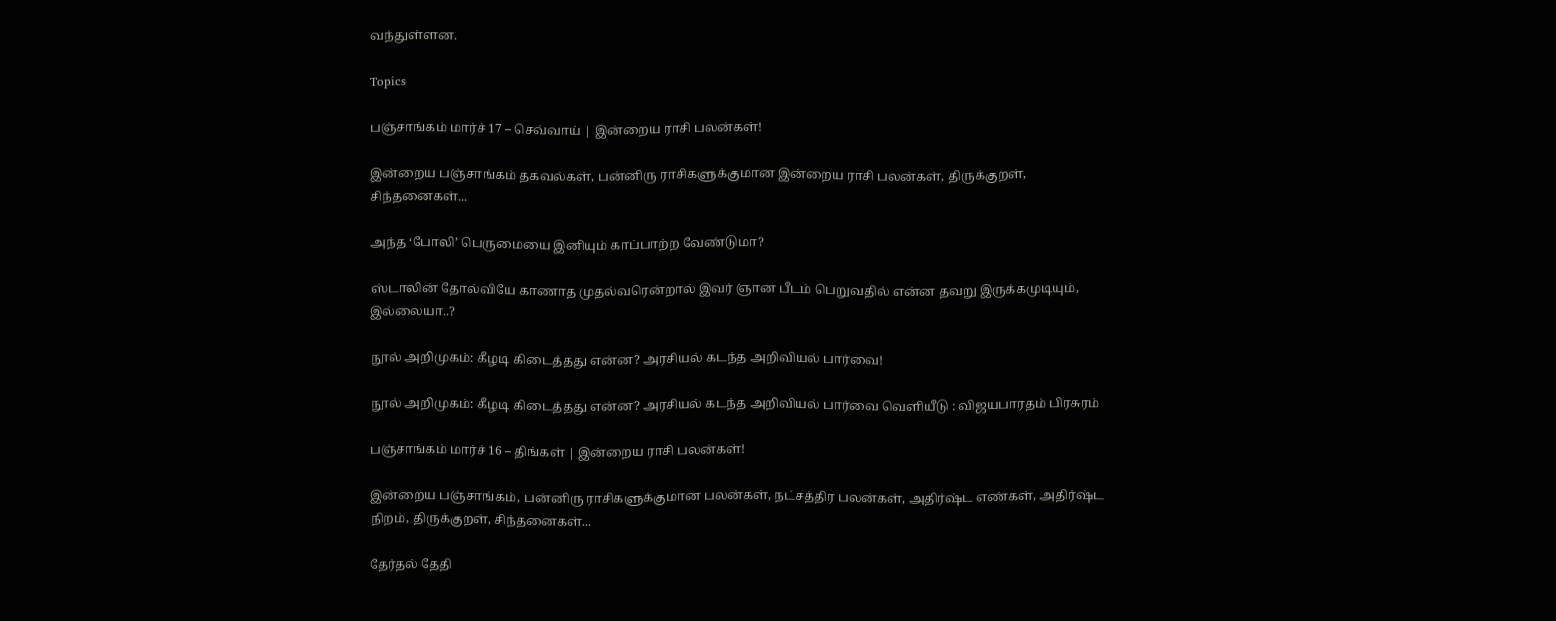வந்துள்ளன.

Topics

பஞ்சாங்கம் மார்ச் 17 – செவ்வாய் | இன்றைய ராசி பலன்கள்!

இன்றைய பஞ்சாங்கம் தகவல்கள், பன்னிரு ராசிகளுக்குமான இன்றைய ராசி பலன்கள், திருக்குறள், சிந்தனைகள்...

அந்த ‘போலி’ பெருமையை இனியும் காப்பாற்ற வேண்டுமா?

ஸ்டாலின் தோல்வியே காணாத முதல்வரென்றால் இவர் ஞான பீடம் பெறுவதில் என்ன தவறு இருக்கமுடியும், இல்லையா..?

நூல் அறிமுகம்: கீழடி கிடைத்தது என்ன? அரசியல் கடந்த அறிவியல் பார்வை!

நூல் அறிமுகம்: கீழடி கிடைத்தது என்ன? அரசியல் கடந்த அறிவியல் பார்வை வெளியீடு : விஜயபாரதம் பிரசுரம்

பஞ்சாங்கம் மார்ச் 16 – திங்கள் | இன்றைய ராசி பலன்கள்!

இன்றைய பஞ்சாங்கம், பன்னிரு ராசிகளுக்குமான பலன்கள், நட்சத்திர பலன்கள், அதிர்ஷ்ட எண்கள், அதிர்ஷ்ட நிறம், திருக்குறள், சிந்தனைகள்...

தேர்தல் தேதி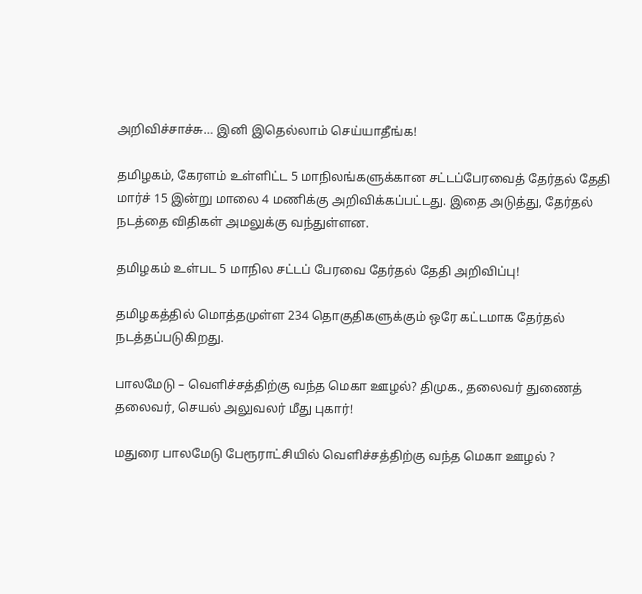அறிவிச்சாச்சு… இனி இதெல்லாம் செய்யாதீங்க!

தமிழகம், கேரளம் உள்ளிட்ட 5 மாநிலங்களுக்கான சட்டப்பேரவைத் தேர்தல் தேதி மார்ச் 15 இன்று மாலை 4 மணிக்கு அறிவிக்கப்பட்டது. இதை அடுத்து, தேர்தல் நடத்தை விதிகள் அமலுக்கு வந்துள்ளன.

தமிழகம் உள்பட 5 மாநில சட்டப் பேரவை தேர்தல் தேதி அறிவிப்பு!

தமிழகத்தில் மொத்தமுள்ள 234 தொகுதிகளுக்கும் ஒரே கட்டமாக தேர்தல் நடத்தப்படுகிறது.

பாலமேடு – வெளிச்சத்திற்கு வந்த மெகா ஊழல்? திமுக., தலைவர் துணைத் தலைவர், செயல் அலுவலர் மீது புகார்!

மதுரை பாலமேடு பேரூராட்சியில் வெளிச்சத்திற்கு வந்த மெகா ஊழல் ?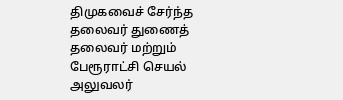திமுகவைச் சேர்ந்த தலைவர் துணைத் தலைவர் மற்றும் பேரூராட்சி செயல் அலுவலர்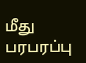மீது பரபரப்பு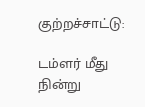குற்றச்சாட்டு:

டம்ளர் மீது நின்று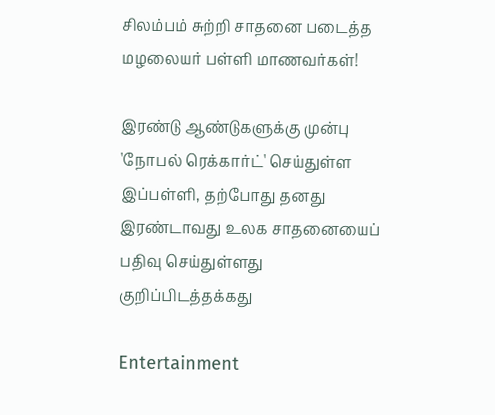சிலம்பம் சுற்றி சாதனை படைத்த மழலையர் பள்ளி மாணவர்கள்!

இரண்டு ஆண்டுகளுக்கு முன்பு 'நோபல் ரெக்கார்ட்' செய்துள்ள இப்பள்ளி, தற்போது தனது இரண்டாவது உலக சாதனையைப் பதிவு செய்துள்ளது குறிப்பிடத்தக்கது

Entertainment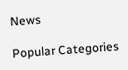News

Popular Categories